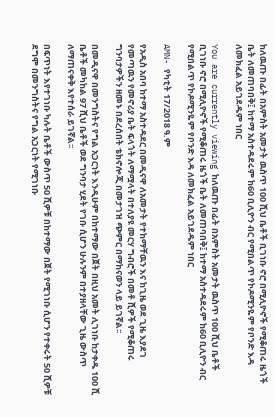ከለዉጡ በፊት በአምስት አመታት ዉስጥ 100 ሺህ ቤቶች ቢገነቡ ኖሮ በሚሊዮኖች የሚቆጠሩ ዜጎች ቤት ለመጠባበቅ፤ ከተማ አስተዳደሩም ከ60 ቢሊዮን ብር የሚበልጥ የኮዶሚንዬም የቦንድ እዳ ለመክፈል አይገደዱም ነበር

You are currently viewing ከለዉጡ በፊት በአምስት አመታት ዉስጥ 100 ሺህ ቤቶች ቢገነቡ ኖሮ በሚሊዮኖች የሚቆጠሩ ዜጎች ቤት ለመጠባበቅ፤ ከተማ አስተዳደሩም ከ60 ቢሊዮን ብር የሚበልጥ የኮዶሚንዬም የቦንድ እዳ ለመክፈል አይገደዱም ነበር

AMN- የካቲት 17/2018 ዓ.ም

የአዲስ አበባ ከተማ አስተዳደር በመዲናዋ ለአመታት የተከማቸዉን እና ከጊዜ ወደ ጊዜ እያደገ የመጣዉን የመኖሪያ ቤት ፍላጎት ለማሟላት በተለያዩ መርሃ ግብሮች በመቶ ሺዎች የሚቆጠሩ ግንባታዎችን ዘመኑ በደረሰበት ቴክኖሎጂ በመታገዝ ጭምር በማከናወን ላይ ይገኛል፡፡

በመዲናዋ በመንግስትና የግል አጋርነት እንዲሁም በከተማው በጀት በዚህ አመት ሊገነቡ ከታቀዱ 100 ሺ ቤቶች መካከል 97 ሺህ ቤቶች ወደ ግንባታ ሂደት የገቡ ሲሆን ሁሉንም በተያዘላቸው ጊዜ ውስጥ ለማጠናቀቅ እየተሰራ ይገኛል፡፡

በፍጥነት እየተገነቡ ካሉት ቤቶች ውስጥ 50 ሺዎቹ በከተማው በጀት የሚገነቡ ሲሆን የተቀሩት 50 ሺዎቹ ደግሞ በመንግስትና የግል አጋርነት የሚገነቡ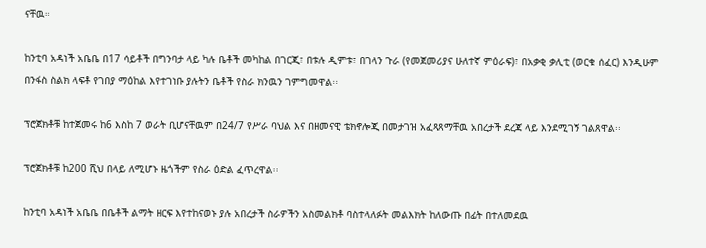ናቸዉ።

ከንቲባ አዳነች አቤቤ በ17 ሳይቶች በግንባታ ላይ ካሉ ቤቶች መካከል በገርጂ፣ በቱሉ ዲምቱ፣ በገላን ጉራ (የመጀመሪያና ሁለተኛ ምዕራፍ)፣ በአቃቂ ቃሊቲ (ወርቁ ሰፈር) እንዲሁም በንፋስ ስልክ ላፍቶ የገበያ ማዕከል እየተገነቡ ያሉትን ቤቶች የስራ ክንዉን ገምግመዋል፡፡

ፕሮጀክቶቹ ከተጀመሩ ከ6 እስከ 7 ወራት ቢሆናቸዉም በ24/7 የሥራ ባህል እና በዘመናዊ ቴክኖሎጂ በመታገዝ አፈጻጸማቸዉ አበረታች ደረጃ ላይ እንደሚገኝ ገልጸዋል፡፡

ፕሮጀክቶቹ ከ200 ሺህ በላይ ለሚሆኑ ዜጎችም የስራ ዕድል ፈጥረዋል፡፡

ከንቲባ አዳነች አቤቤ በቤቶች ልማት ዘርፍ እየተከናወኑ ያሉ አበረታች ስራዎችን አስመልክቶ ባስተላለፉት መልእክት ከለውጡ በፊት በተለመደዉ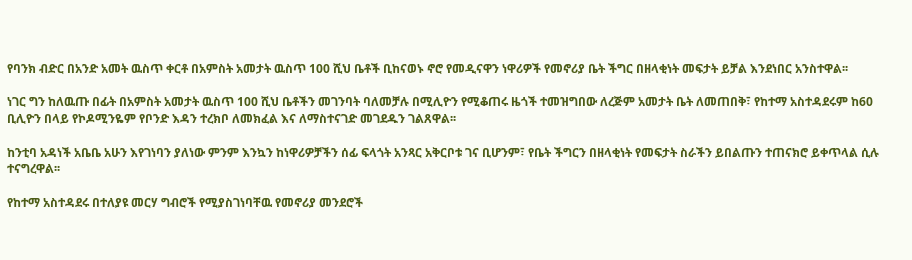የባንክ ብድር በአንድ አመት ዉስጥ ቀርቶ በአምስት አመታት ዉስጥ 100 ሺህ ቤቶች ቢከናወኑ ኖሮ የመዲናዋን ነዋሪዎች የመኖሪያ ቤት ችግር በዘላቂነት መፍታት ይቻል እንደነበር አንስተዋል፡፡

ነገር ግን ከለዉጡ በፊት በአምስት አመታት ዉስጥ 100 ሺህ ቤቶችን መገንባት ባለመቻሉ በሚሊዮን የሚቆጠሩ ዜጎች ተመዝግበው ለረጅም አመታት ቤት ለመጠበቅ፣ የከተማ አስተዳደሩም ከ60 ቢሊዮን በላይ የኮዶሚንዬም የቦንድ እዳን ተረክቦ ለመክፈል እና ለማስተናገድ መገደዱን ገልጸዋል፡፡

ከንቲባ አዳነች አቤቤ አሁን እየገነባን ያለነው ምንም እንኳን ከነዋሪዎቻችን ሰፊ ፍላጎት አንጻር አቅርቦቱ ገና ቢሆንም፣ የቤት ችግርን በዘላቂነት የመፍታት ስራችን ይበልጡን ተጠናክሮ ይቀጥላል ሲሉ ተናግረዋል፡፡

የከተማ አስተዳደሩ በተለያዩ መርሃ ግብሮች የሚያስገነባቸዉ የመኖሪያ መንደሮች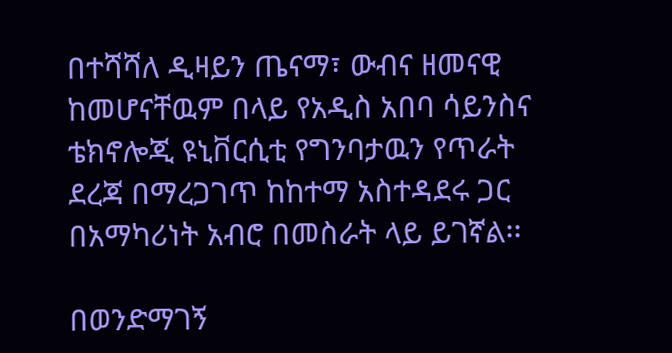በተሻሻለ ዲዛይን ጤናማ፣ ውብና ዘመናዊ ከመሆናቸዉም በላይ የአዲስ አበባ ሳይንስና ቴክኖሎጂ ዩኒቨርሲቲ የግንባታዉን የጥራት ደረጃ በማረጋገጥ ከከተማ አስተዳደሩ ጋር በአማካሪነት አብሮ በመስራት ላይ ይገኛል፡፡

በወንድማገኝ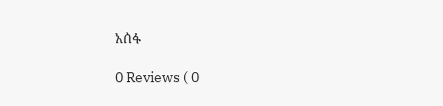አሰፋ

0 Reviews ( 0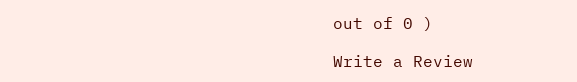out of 0 )

Write a Review